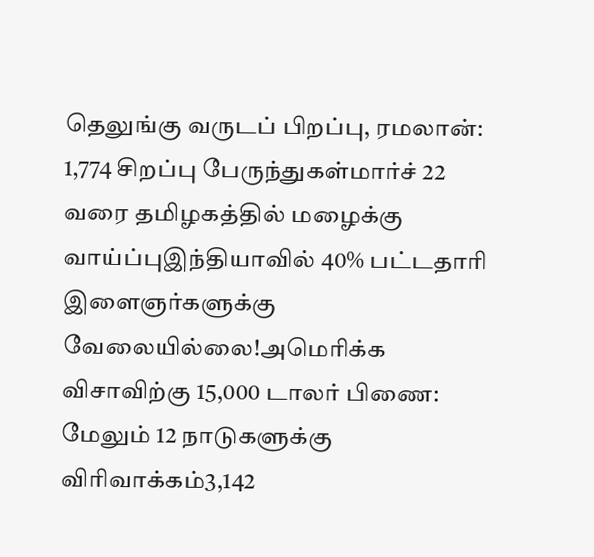தெலுங்கு வருடப் பிறப்பு, ரமலான்: 1,774 சிறப்பு பேருந்துகள்மார்ச் 22 வரை தமிழகத்தில் மழைக்கு வாய்ப்புஇந்தியாவில் 40% பட்டதாரி இளைஞர்களுக்கு வேலையில்லை!அமெரிக்க விசாவிற்கு 15,000 டாலர் பிணை: மேலும் 12 நாடுகளுக்கு விரிவாக்கம்3,142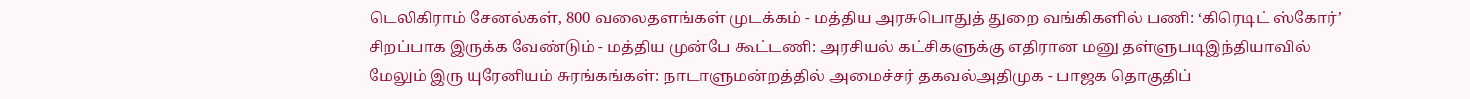டெலிகிராம் சேனல்கள், 800 வலைதளங்கள் முடக்கம் - மத்திய அரசுபொதுத் துறை வங்கிகளில் பணி: ‘கிரெடிட் ஸ்கோர்’ சிறப்பாக இருக்க வேண்டும் - மத்திய முன்பே கூட்டணி: அரசியல் கட்சிகளுக்கு எதிரான மனு தள்ளுபடிஇந்தியாவில் மேலும் இரு யுரேனியம் சுரங்கங்கள்: நாடாளுமன்றத்தில் அமைச்சர் தகவல்அதிமுக - பாஜக தொகுதிப்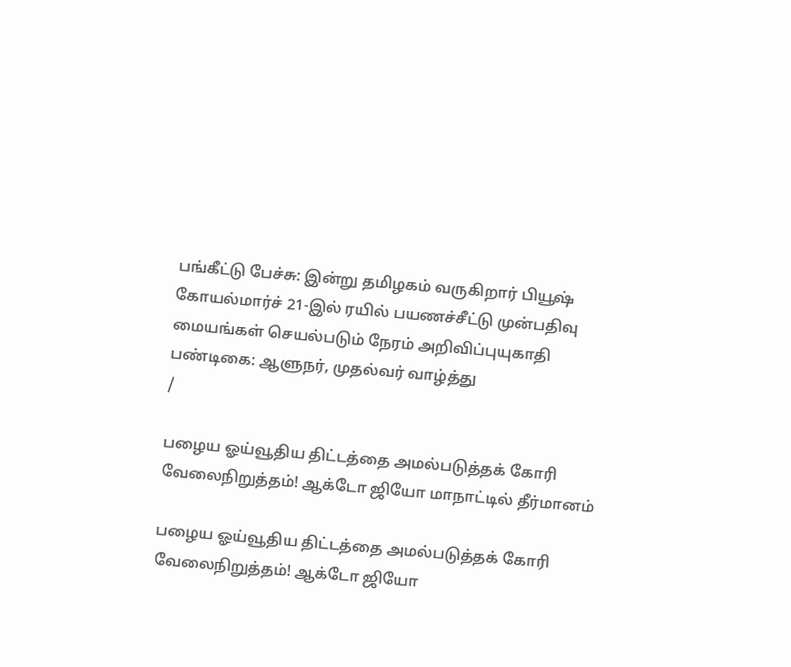பங்கீட்டு பேச்சு: இன்று தமிழகம் வருகிறார் பியூஷ் கோயல்மார்ச் 21-இல் ரயில் பயணச்சீட்டு முன்பதிவு மையங்கள் செயல்படும் நேரம் அறிவிப்புயுகாதி பண்டிகை: ஆளுநர், முதல்வர் வாழ்த்து
/

பழைய ஓய்வூதிய திட்டத்தை அமல்படுத்தக் கோரி வேலைநிறுத்தம்! ஆக்டோ ஜியோ மாநாட்டில் தீர்மானம்

பழைய ஓய்வூதிய திட்டத்தை அமல்படுத்தக் கோரி வேலைநிறுத்தம்! ஆக்டோ ஜியோ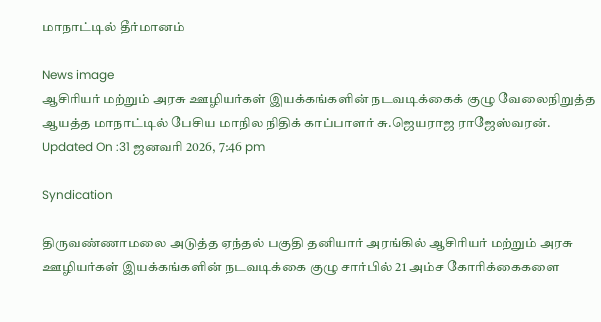மாநாட்டில் தீர்மானம்

News image
ஆசிரியர் மற்றும் அரசு ஊழியர்கள் இயக்கங்களின் நடவடிக்கைக் குழு வேலைநிறுத்த ஆயத்த மாநாட்டில் பேசிய மாநில நிதிக் காப்பாளர் சு.ஜெயராஜ ராஜேஸ்வரன்.
Updated On :31 ஜனவரி 2026, 7:46 pm

Syndication

திருவண்ணாமலை அடுத்த ஏந்தல் பகுதி தனியார் அரங்கில் ஆசிரியர் மற்றும் அரசு ஊழியர்கள் இயக்கங்களின் நடவடிக்கை குழு சார்பில் 21 அம்ச கோரிக்கைகளை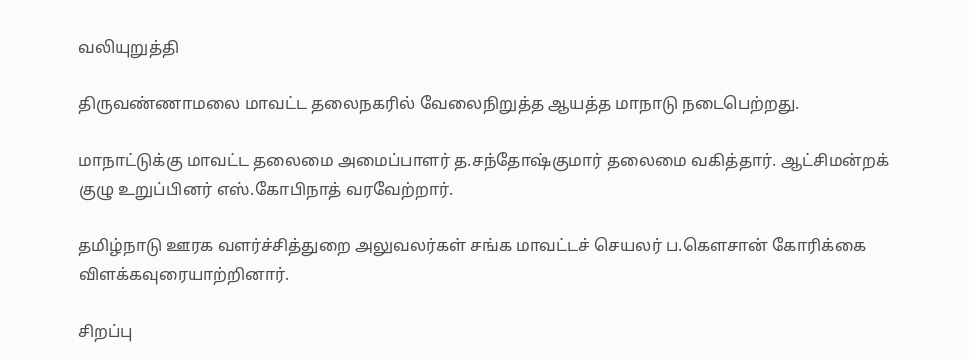வலியுறுத்தி

திருவண்ணாமலை மாவட்ட தலைநகரில் வேலைநிறுத்த ஆயத்த மாநாடு நடைபெற்றது.

மாநாட்டுக்கு மாவட்ட தலைமை அமைப்பாளர் த.சந்தோஷ்குமார் தலைமை வகித்தார். ஆட்சிமன்றக் குழு உறுப்பினர் எஸ்.கோபிநாத் வரவேற்றார்.

தமிழ்நாடு ஊரக வளர்ச்சித்துறை அலுவலர்கள் சங்க மாவட்டச் செயலர் ப.கௌசான் கோரிக்கை விளக்கவுரையாற்றினார்.

சிறப்பு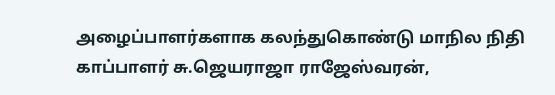அழைப்பாளர்களாக கலந்துகொண்டு மாநில நிதி காப்பாளர் சு.ஜெயராஜா ராஜேஸ்வரன்,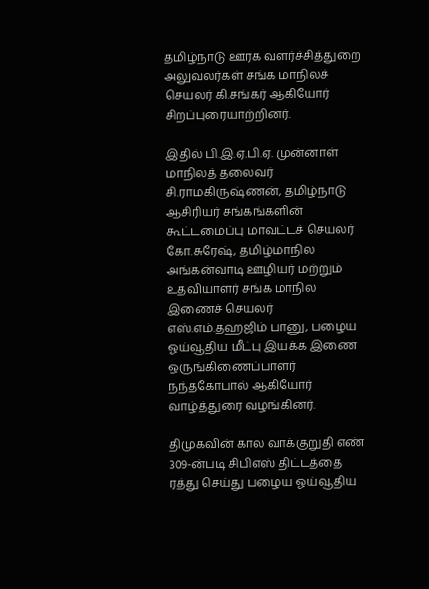தமிழ்நாடு ஊரக வளர்ச்சித்துறை அலுவலர்கள் சங்க மாநிலச் செயலர் கி.சங்கர் ஆகியோர் சிறப்புரையாற்றினர்.

இதில் பி.இ.ஏ.பி.ஏ. முன்னாள் மாநிலத் தலைவர் சி.ராமகிருஷ்ணன், தமிழ்நாடு ஆசிரியர் சங்கங்களின் கூட்டமைப்பு மாவட்டச் செயலர் கோ.சுரேஷ், தமிழ்மாநில அங்கன்வாடி ஊழியர் மற்றும் உதவியாளர் சங்க மாநில இணைச் செயலர் எஸ்.எம்.தஹஜிம் பானு, பழைய ஓய்வூதிய மீட்பு இயக்க இணை ஒருங்கிணைப்பாளர் நந்தகோபால் ஆகியோர் வாழ்த்துரை வழங்கினர்.

திமுகவின் கால வாக்குறுதி எண் 309-ன்படி சிபிஎஸ் திட்டத்தை ரத்து செய்து பழைய ஓய்வூதிய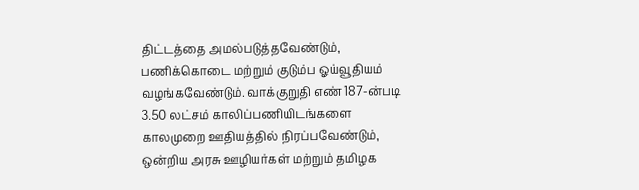திட்டத்தை அமல்படுத்தவேண்டும், பணிக்கொடை மற்றும் குடும்ப ஓய்வூதியம் வழங்கவேண்டும். வாக்குறுதி எண் 187-ன்படி 3.50 லட்சம் காலிப்பணியிடங்களை காலமுறை ஊதியத்தில் நிரப்பவேண்டும், ஒன்றிய அரசு ஊழியர்கள் மற்றும் தமிழக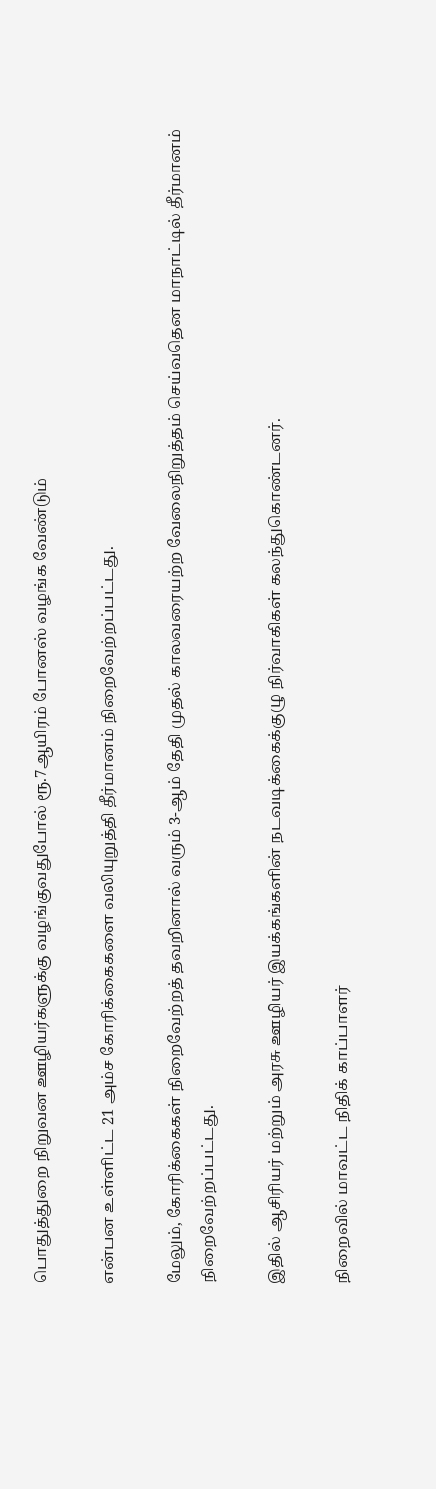பொதுத்துறை நிறுவன ஊழியர்களுக்கு வழங்குவதுபோல் ரூ.7ஆயிரம் போனஸ் வழங்க வேண்டும்

என்பன உள்ளிட்ட 21 அம்ச கோரிக்கைகளை வலியுறுத்தி தீர்மானம் நிறைவேற்றப்பட்டது.

மேலும், கோரிக்கைகள் நிறைவேற்றத் தவறினால் வரும் 3-ஆம் தேதி முதல் காலவரையற்ற வேலைநிறுத்தம் செய்வதென மாநாட்டில் தீர்மானம் நிறைவேற்றப்பட்டது.

இதில் ஆசிரியர் மற்றும் அரசு ஊழியர் இயக்கங்களின் நடவடிக்கைக்குழு நிர்வாகிகள் கலந்துகொண்டனர்.

நிறைவில் மாவட்ட நிதிக் காப்பாளர்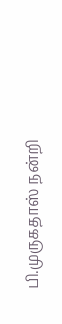பி.முருகதாஸ் நன்றி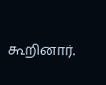கூறினார்.